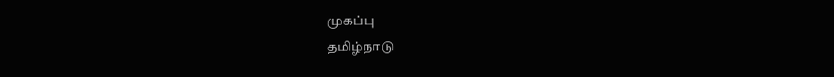முகப்பு
தமிழ்நாடு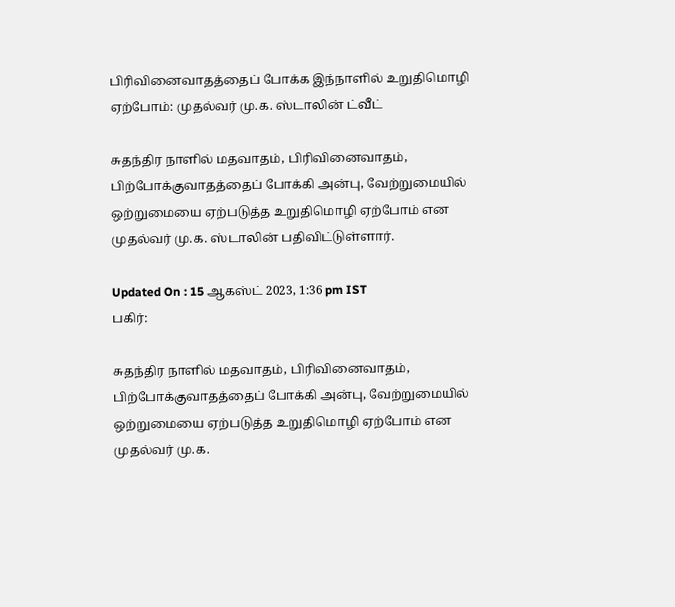பிரிவினைவாதத்தைப் போக்க இந்நாளில் உறுதிமொழி ஏற்போம்: முதல்வர் மு.க. ஸ்டாலின் ட்வீட்

சுதந்திர நாளில் மதவாதம், பிரிவினைவாதம், பிற்போக்குவாதத்தைப் போக்கி அன்பு, வேற்றுமையில் ஒற்றுமையை ஏற்படுத்த உறுதிமொழி ஏற்போம் என முதல்வர் மு.க. ஸ்டாலின் பதிவிட்டுள்ளார்.

Updated On : 15 ஆகஸ்ட் 2023, 1:36 pm IST
பகிர்:

சுதந்திர நாளில் மதவாதம், பிரிவினைவாதம், பிற்போக்குவாதத்தைப் போக்கி அன்பு, வேற்றுமையில் ஒற்றுமையை ஏற்படுத்த உறுதிமொழி ஏற்போம் என முதல்வர் மு.க.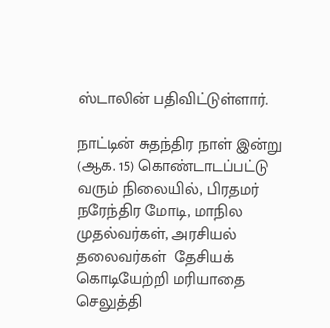ஸ்டாலின் பதிவிட்டுள்ளார்.

நாட்டின் சுதந்திர நாள் இன்று (ஆக. 15) கொண்டாடப்பட்டு வரும் நிலையில், பிரதமர் நரேந்திர மோடி, மாநில முதல்வர்கள், அரசியல் தலைவர்கள்  தேசியக் கொடியேற்றி மரியாதை செலுத்தி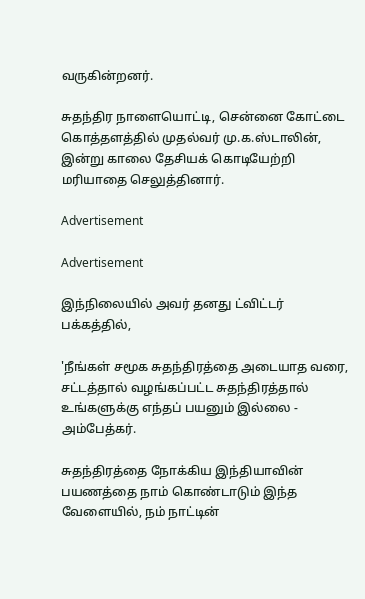வருகின்றனர்.

சுதந்திர நாளையொட்டி, சென்னை கோட்டை கொத்தளத்தில் முதல்வர் மு.க.ஸ்டாலின், இன்று காலை தேசியக் கொடியேற்றி மரியாதை செலுத்தினார்.

Advertisement

Advertisement

இந்நிலையில் அவர் தனது ட்விட்டர் பக்கத்தில்,

'நீங்கள் சமூக சுதந்திரத்தை அடையாத வரை, சட்டத்தால் வழங்கப்பட்ட சுதந்திரத்தால் உங்களுக்கு எந்தப் பயனும் இல்லை - அம்பேத்கர்.

சுதந்திரத்தை நோக்கிய இந்தியாவின் பயணத்தை நாம் கொண்டாடும் இந்த வேளையில், நம் நாட்டின்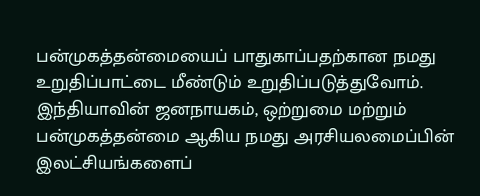பன்முகத்தன்மையைப் பாதுகாப்பதற்கான நமது உறுதிப்பாட்டை மீண்டும் உறுதிப்படுத்துவோம். இந்தியாவின் ஜனநாயகம், ஒற்றுமை மற்றும் பன்முகத்தன்மை ஆகிய நமது அரசியலமைப்பின் இலட்சியங்களைப்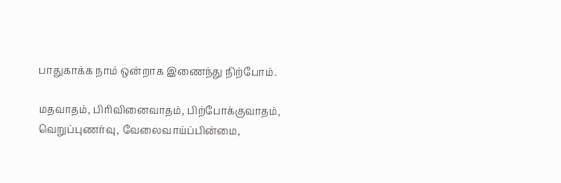பாதுகாக்க நாம் ஒன்றாக இணைந்து நிற்போம்.

மதவாதம், பிரிவினைவாதம், பிற்போக்குவாதம், வெறுப்புணர்வு, வேலைவாய்ப்பின்மை,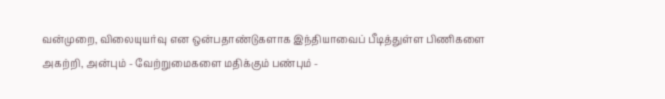வன்முறை, விலையுயர்வு என ஒன்பதாண்டுகளாக இந்தியாவைப் பீடித்துள்ள பிணிகளை அகற்றி, அன்பும் - வேற்றுமைகளை மதிக்கும் பண்பும் -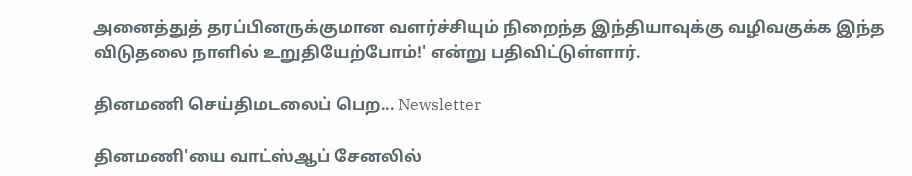அனைத்துத் தரப்பினருக்குமான வளர்ச்சியும் நிறைந்த இந்தியாவுக்கு வழிவகுக்க இந்த விடுதலை நாளில் உறுதியேற்போம்!' என்று பதிவிட்டுள்ளார்.

தினமணி செய்திமடலைப் பெற... Newsletter

தினமணி'யை வாட்ஸ்ஆப் சேனலில்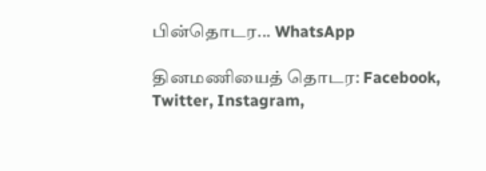பின்தொடர... WhatsApp

தினமணியைத் தொடர: Facebook, Twitter, Instagram,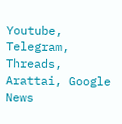Youtube, Telegram, Threads, Arattai, Google News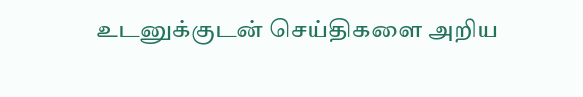உடனுக்குடன் செய்திகளை அறிய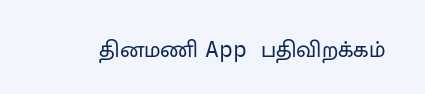தினமணி App பதிவிறக்கம்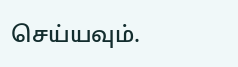செய்யவும்.